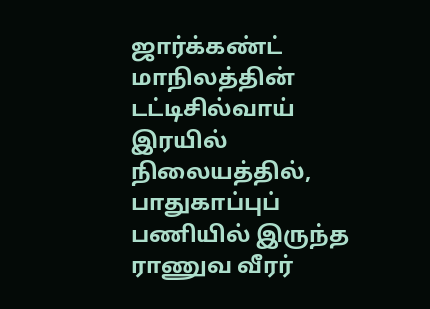ஜார்க்கண்ட் மாநிலத்தின் டட்டிசில்வாய் இரயில் நிலையத்தில், பாதுகாப்புப் பணியில் இருந்த ராணுவ வீரர்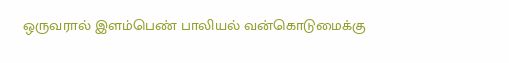ஒருவரால் இளம்பெண் பாலியல் வன்கொடுமைக்கு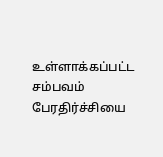உள்ளாக்கப்பட்ட சம்பவம் பேரதிர்ச்சியை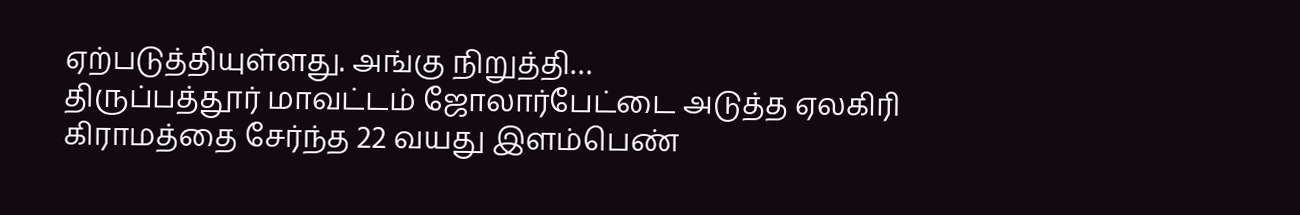ஏற்படுத்தியுள்ளது. அங்கு நிறுத்தி…
திருப்பத்தூர் மாவட்டம் ஜோலார்பேட்டை அடுத்த ஏலகிரி கிராமத்தை சேர்ந்த 22 வயது இளம்பெண்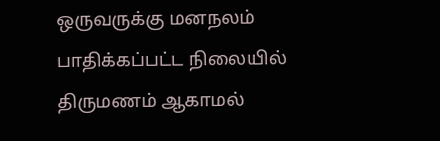ஒருவருக்கு மனநலம் பாதிக்கப்பட்ட நிலையில் திருமணம் ஆகாமல்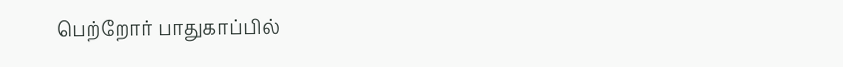பெற்றோர் பாதுகாப்பில்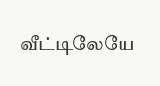வீட்டிலேயே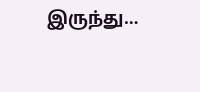இருந்து…